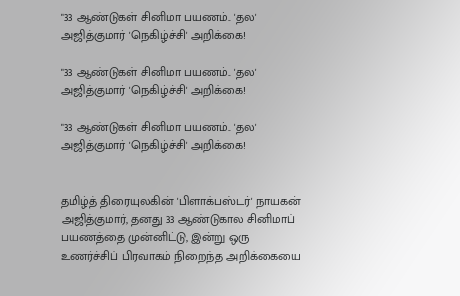"33 ஆண்டுகள் சினிமா பயணம்.. 'தல' அஜித்குமார் 'நெகிழ்ச்சி' அறிக்கை!

"33 ஆண்டுகள் சினிமா பயணம்.. 'தல' அஜித்குமார் 'நெகிழ்ச்சி' அறிக்கை!

"33 ஆண்டுகள் சினிமா பயணம்.. 'தல' அஜித்குமார் 'நெகிழ்ச்சி' அறிக்கை!


தமிழ்த் திரையுலகின் 'பிளாக்பஸ்டர்' நாயகன் அஜித்குமார், தனது 33 ஆண்டுகால சினிமாப் பயணத்தை முன்னிட்டு, இன்று ஒரு உணர்ச்சிப் பிரவாகம் நிறைந்த அறிக்கையை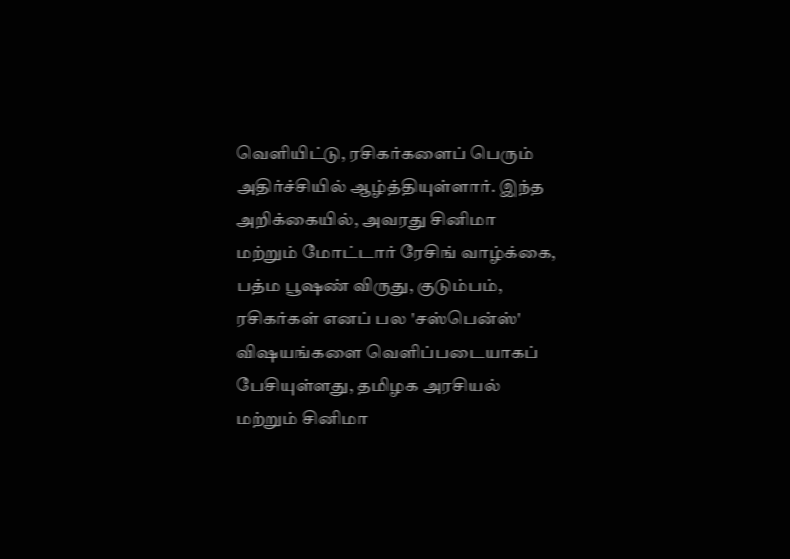வெளியிட்டு, ரசிகர்களைப் பெரும் அதிர்ச்சியில் ஆழ்த்தியுள்ளார். இந்த அறிக்கையில், அவரது சினிமா மற்றும் மோட்டார் ரேசிங் வாழ்க்கை, பத்ம பூஷண் விருது, குடும்பம், ரசிகர்கள் எனப் பல 'சஸ்பென்ஸ்' விஷயங்களை வெளிப்படையாகப் பேசியுள்ளது, தமிழக அரசியல் மற்றும் சினிமா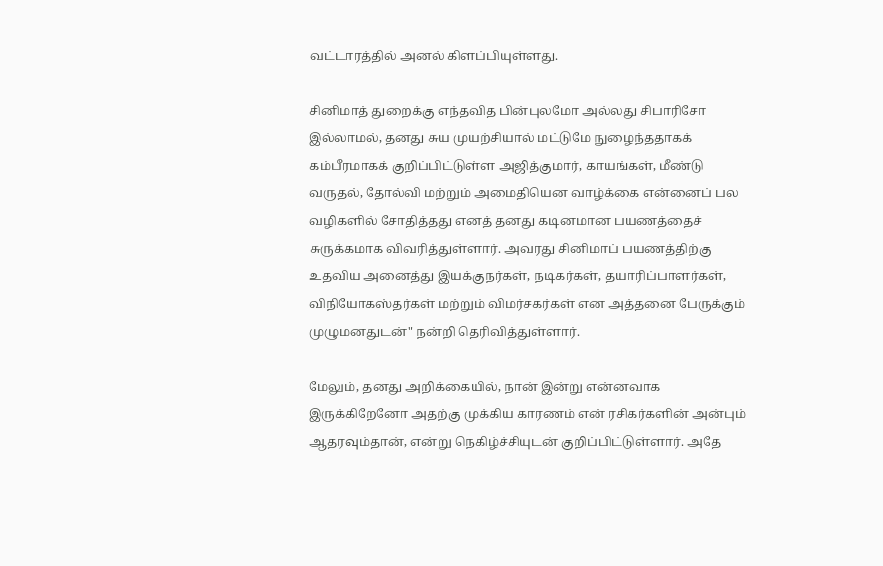வட்டாரத்தில் அனல் கிளப்பியுள்ளது.

சினிமாத் துறைக்கு எந்தவித பின்புலமோ அல்லது சிபாரிசோ இல்லாமல், தனது சுய முயற்சியால் மட்டுமே நுழைந்ததாகக் கம்பீரமாகக் குறிப்பிட்டுள்ள அஜித்குமார், காயங்கள், மீண்டு வருதல், தோல்வி மற்றும் அமைதியென வாழ்க்கை என்னைப் பல வழிகளில் சோதித்தது எனத் தனது கடினமான பயணத்தைச் சுருக்கமாக விவரித்துள்ளார். அவரது சினிமாப் பயணத்திற்கு உதவிய அனைத்து இயக்குநர்கள், நடிகர்கள், தயாரிப்பாளர்கள், விநியோகஸ்தர்கள் மற்றும் விமர்சகர்கள் என அத்தனை பேருக்கும் முழுமனதுடன்" நன்றி தெரிவித்துள்ளார்.

மேலும், தனது அறிக்கையில், நான் இன்று என்னவாக இருக்கிறேனோ அதற்கு முக்கிய காரணம் என் ரசிகர்களின் அன்பும் ஆதரவும்தான், என்று நெகிழ்ச்சியுடன் குறிப்பிட்டுள்ளார். அதே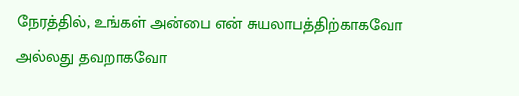நேரத்தில், உங்கள் அன்பை என் சுயலாபத்திற்காகவோ அல்லது தவறாகவோ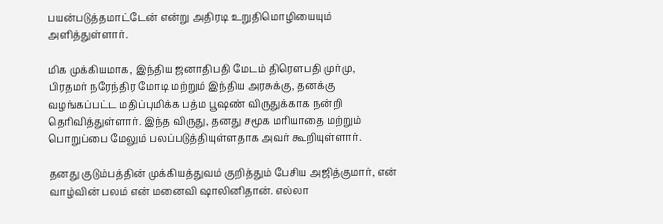பயன்படுத்தமாட்டேன் என்று அதிரடி உறுதிமொழியையும் அளித்துள்ளார்.

மிக முக்கியமாக, இந்திய ஜனாதிபதி மேடம் திரௌபதி முர்மு, பிரதமர் நரேந்திர மோடி மற்றும் இந்திய அரசுக்கு, தனக்கு வழங்கப்பட்ட மதிப்புமிக்க பத்ம பூஷண் விருதுக்காக நன்றி தெரிவித்துள்ளார். இந்த விருது, தனது சமூக மரியாதை மற்றும் பொறுப்பை மேலும் பலப்படுத்தியுள்ளதாக அவர் கூறியுள்ளார்.

தனது குடும்பத்தின் முக்கியத்துவம் குறித்தும் பேசிய அஜித்குமார், என் வாழ்வின் பலம் என் மனைவி ஷாலினிதான். எல்லா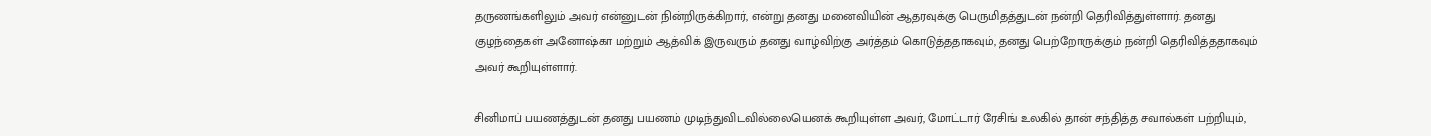தருணங்களிலும் அவர் என்னுடன் நின்றிருக்கிறார், என்று தனது மனைவியின் ஆதரவுக்கு பெருமிதத்துடன் நன்றி தெரிவித்துள்ளார். தனது குழந்தைகள் அனோஷ்கா மற்றும் ஆத்விக் இருவரும் தனது வாழ்விற்கு அர்த்தம் கொடுத்ததாகவும், தனது பெற்றோருக்கும் நன்றி தெரிவித்ததாகவும் அவர் கூறியுள்ளார்.

சினிமாப் பயணத்துடன் தனது பயணம் முடிந்துவிடவில்லையெனக் கூறியுள்ள அவர், மோட்டார் ரேசிங் உலகில் தான் சந்தித்த சவால்கள் பற்றியும்,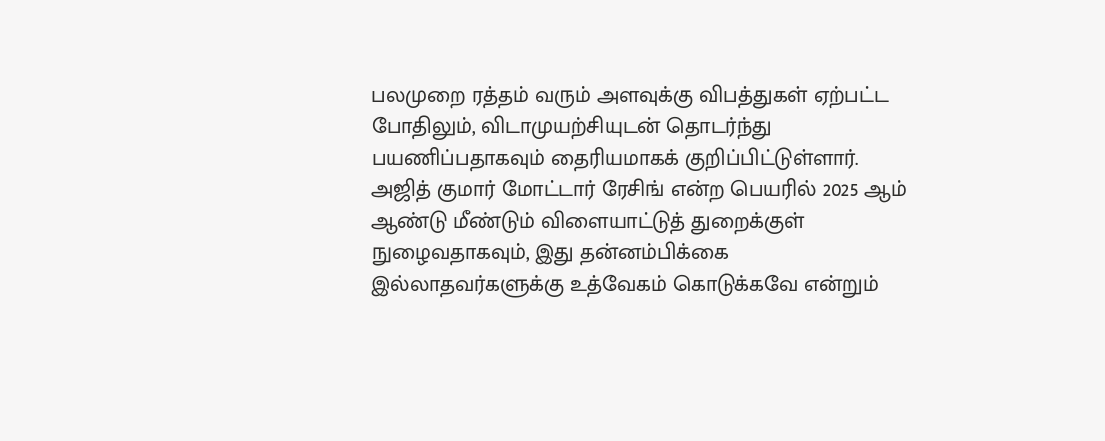பலமுறை ரத்தம் வரும் அளவுக்கு விபத்துகள் ஏற்பட்ட போதிலும், விடாமுயற்சியுடன் தொடர்ந்து பயணிப்பதாகவும் தைரியமாகக் குறிப்பிட்டுள்ளார். அஜித் குமார் மோட்டார் ரேசிங் என்ற பெயரில் 2025 ஆம் ஆண்டு மீண்டும் விளையாட்டுத் துறைக்குள் நுழைவதாகவும், இது தன்னம்பிக்கை இல்லாதவர்களுக்கு உத்வேகம் கொடுக்கவே என்றும்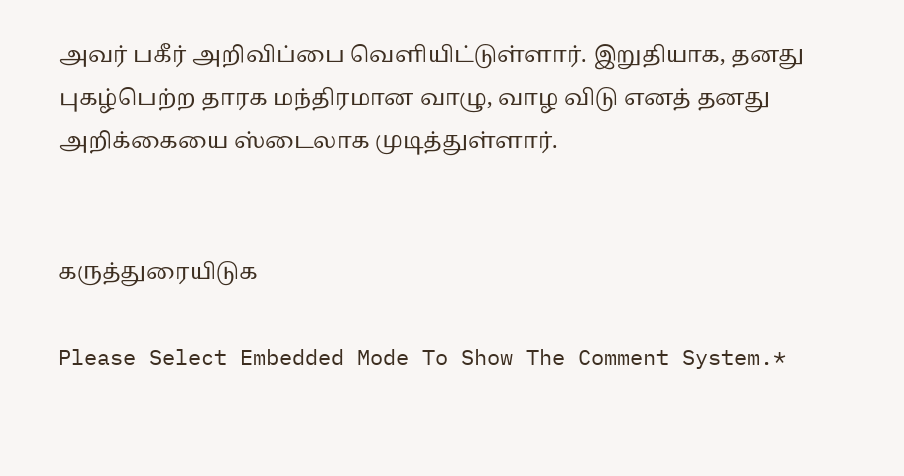அவர் பகீர் அறிவிப்பை வெளியிட்டுள்ளார். இறுதியாக, தனது புகழ்பெற்ற தாரக மந்திரமான வாழு, வாழ விடு எனத் தனது அறிக்கையை ஸ்டைலாக முடித்துள்ளார்.


கருத்துரையிடுக

Please Select Embedded Mode To Show The Comment System.*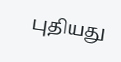புதியது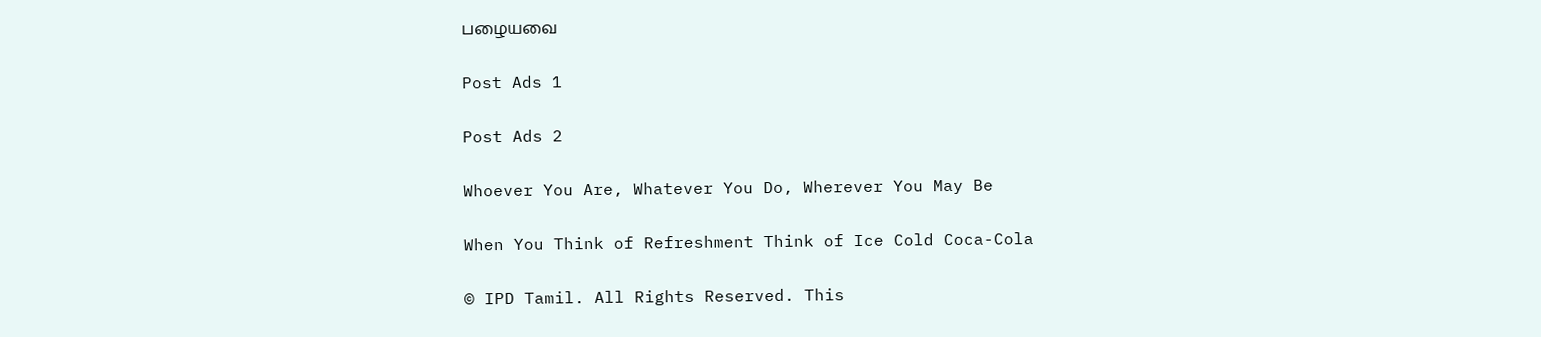பழையவை

Post Ads 1

Post Ads 2

Whoever You Are, Whatever You Do, Wherever You May Be

When You Think of Refreshment Think of Ice Cold Coca-Cola

© IPD Tamil. All Rights Reserved. This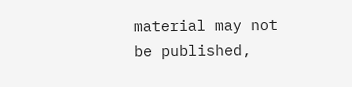material may not be published,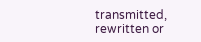transmitted, rewritten or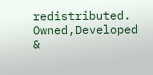redistributed.
Owned,Developed &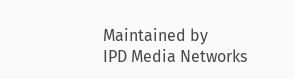Maintained by
IPD Media Networks